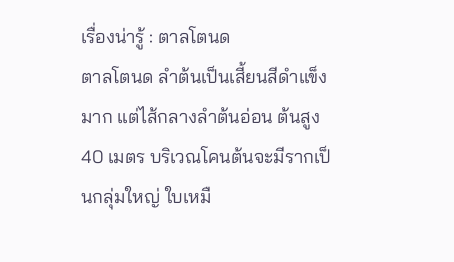เรื่องน่ารู้ : ตาลโตนด
ตาลโตนด ลำต้นเป็นเสี้ยนสีดำแข็งมาก แต่ไส้กลางลำต้นอ่อน ต้นสูง 40 เมตร บริเวณโคนต้นจะมีรากเป็นกลุ่มใหญ่ ใบเหมื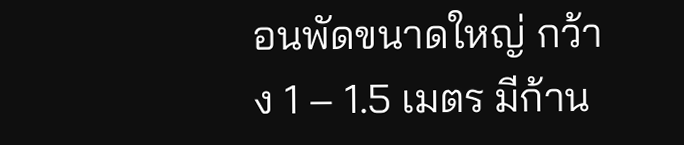อนพัดขนาดใหญ่ กว้าง 1 – 1.5 เมตร มีก้าน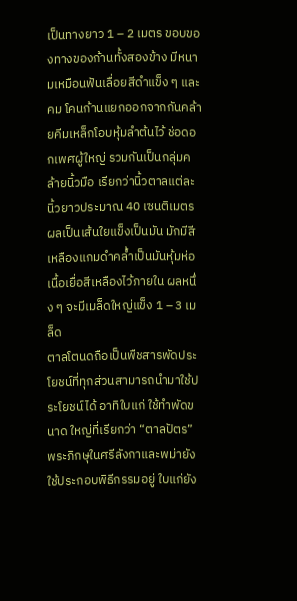เป็นทางยาว 1 – 2 เมตร ขอบของทางของก้านทั้งสองข้าง มีหนามเหมือนฟันเลื่อยสีดำแข็ง ๆ และคม โคนก้านแยกออกจากกันคล้ายคีมเหล็กโอบหุ้มลำต้นไว้ ช่อดอกเพศผู้ใหญ่ รวมกันเป็นกลุ่มคล้ายนิ้วมือ เรียกว่านิ้วตาลแต่ละนิ้วยาวประมาณ 40 เซนติเมตร ผลเป็นเส้นใยแข็งเป็นมัน มักมีสีเหลืองแกมดำคล้ำเป็นมันหุ้มห่อเนื้อเยื่อสีเหลืองไว้ภายใน ผลหนึ่ง ๆ จะมีเมล็ดใหญ่แข็ง 1 – 3 เมล็ด
ตาลโตนดถือเป็นพืชสารพัดประโยชน์ที่ทุกส่วนสามารถนำมาใช้ประโยชน์ได้ อาทิใบแก่ ใช้ทำพัดขนาด ใหญ่ที่เรียกว่า “ตาลปัตร” พระภิกษุในศรีลังกาและพม่ายังใช้ประกอบพิธีกรรมอยู่ ใบแก่ยัง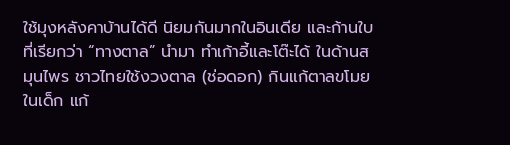ใช้มุงหลังคาบ้านได้ดี นิยมกันมากในอินเดีย และก้านใบที่เรียกว่า “ทางตาล” นำมา ทำเก้าอี้และโต๊ะได้ ในด้านสมุนไพร ชาวไทยใช้งวงตาล (ช่อดอก) กินแก้ตาลขโมยในเด็ก แก้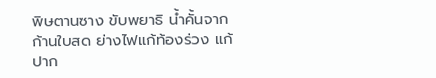พิษตานซาง ขับพยาธิ น้ำคั้นจากก้านใบสด ย่างไฟแก้ท้องร่วง แก้ปาก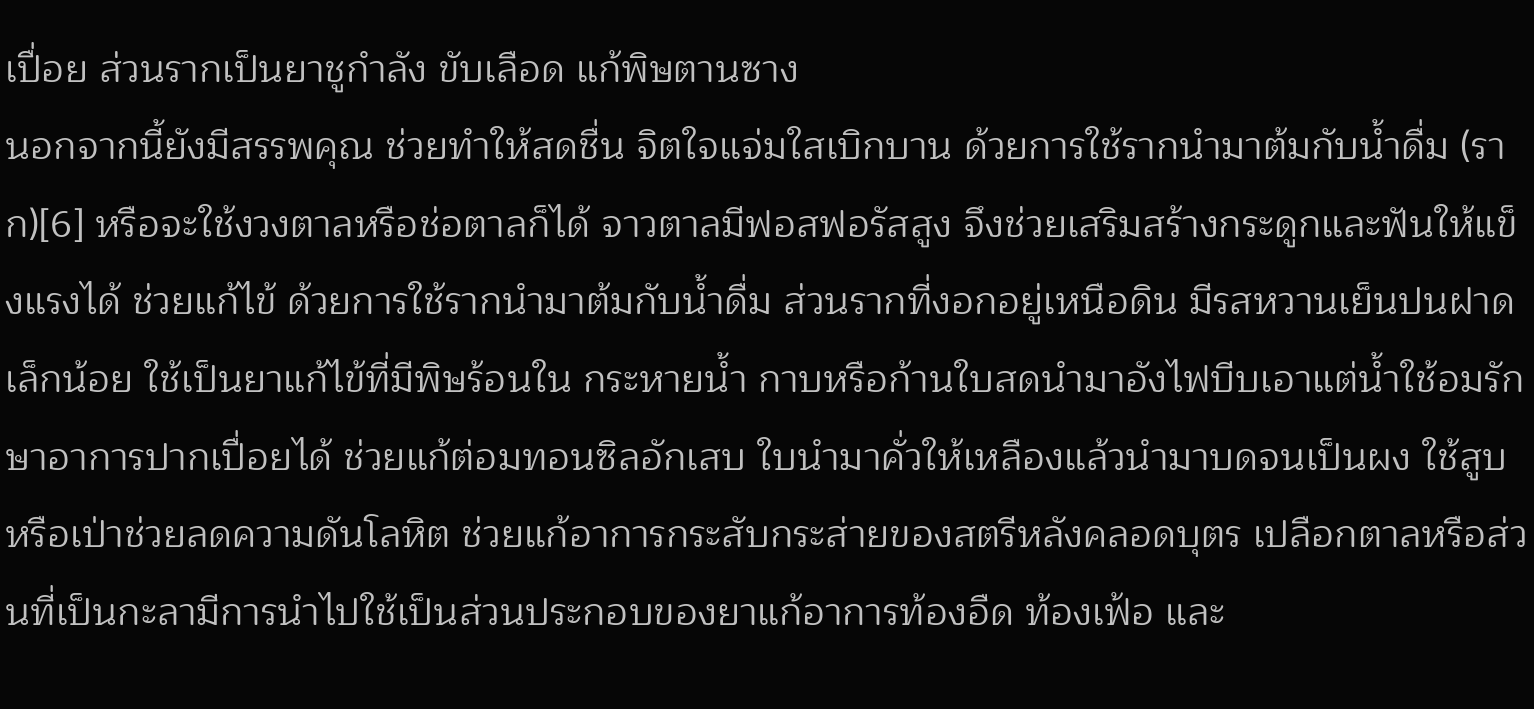เปื่อย ส่วนรากเป็นยาชูกำลัง ขับเลือด แก้พิษตานซาง
นอกจากนี้ยังมีสรรพคุณ ช่วยทำให้สดชื่น จิตใจแจ่มใสเบิกบาน ด้วยการใช้รากนำมาต้มกับน้ำดื่ม (ราก)[6] หรือจะใช้งวงตาลหรือช่อตาลก็ได้ จาวตาลมีฟอสฟอรัสสูง จึงช่วยเสริมสร้างกระดูกและฟันให้แข็งแรงได้ ช่วยแก้ไข้ ด้วยการใช้รากนำมาต้มกับน้ำดื่ม ส่วนรากที่งอกอยู่เหนือดิน มีรสหวานเย็นปนฝาดเล็กน้อย ใช้เป็นยาแก้ไข้ที่มีพิษร้อนใน กระหายน้ำ กาบหรือก้านใบสดนำมาอังไฟบีบเอาแต่น้ำใช้อมรักษาอาการปากเปื่อยได้ ช่วยแก้ต่อมทอนซิลอักเสบ ใบนำมาคั่วให้เหลืองแล้วนำมาบดจนเป็นผง ใช้สูบหรือเป่าช่วยลดความดันโลหิต ช่วยแก้อาการกระสับกระส่ายของสตรีหลังคลอดบุตร เปลือกตาลหรือส่วนที่เป็นกะลามีการนำไปใช้เป็นส่วนประกอบของยาแก้อาการท้องอืด ท้องเฟ้อ และ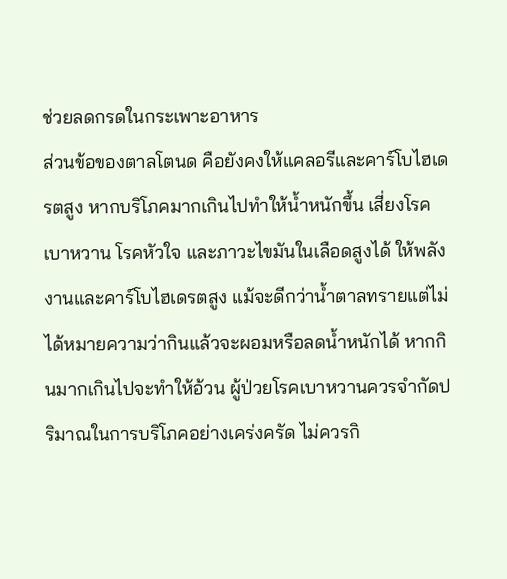ช่วยลดกรดในกระเพาะอาหาร
ส่วนข้อของตาลโตนด คือยังคงให้แคลอรีและคาร์โบไฮเดรตสูง หากบริโภคมากเกินไปทำให้น้ำหนักขึ้น เสี่ยงโรคเบาหวาน โรคหัวใจ และภาวะไขมันในเลือดสูงได้ ให้พลังงานและคาร์โบไฮเดรตสูง แม้จะดีกว่าน้ำตาลทรายแต่ไม่ได้หมายความว่ากินแล้วจะผอมหรือลดน้ำหนักได้ หากกินมากเกินไปจะทำให้อ้วน ผู้ป่วยโรคเบาหวานควรจำกัดปริมาณในการบริโภคอย่างเคร่งครัด ไม่ควรกิ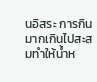นอิสระ การกินมากเกินไปสะสมทำให้น้ำห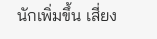นักเพิ่มขึ้น เสี่ยง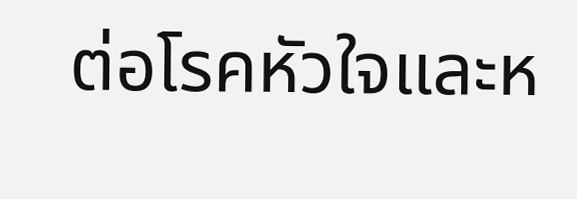ต่อโรคหัวใจและห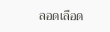ลอดเลือด